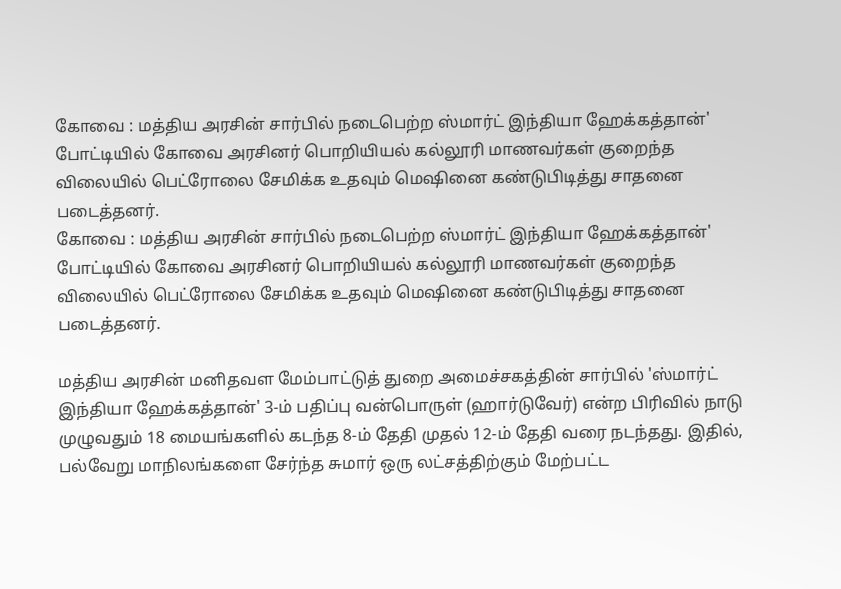கோவை : மத்திய அரசின் சார்பில் நடைபெற்ற ஸ்மார்ட் இந்தியா ஹேக்கத்தான்' போட்டியில் கோவை அரசினர் பொறியியல் கல்லூரி மாணவர்கள் குறைந்த விலையில் பெட்ரோலை சேமிக்க உதவும் மெஷினை கண்டுபிடித்து சாதனை படைத்தனர்.
கோவை : மத்திய அரசின் சார்பில் நடைபெற்ற ஸ்மார்ட் இந்தியா ஹேக்கத்தான்' போட்டியில் கோவை அரசினர் பொறியியல் கல்லூரி மாணவர்கள் குறைந்த விலையில் பெட்ரோலை சேமிக்க உதவும் மெஷினை கண்டுபிடித்து சாதனை படைத்தனர்.

மத்திய அரசின் மனிதவள மேம்பாட்டுத் துறை அமைச்சகத்தின் சார்பில் 'ஸ்மார்ட் இந்தியா ஹேக்கத்தான்' 3-ம் பதிப்பு வன்பொருள் (ஹார்டுவேர்) என்ற பிரிவில் நாடு முழுவதும் 18 மையங்களில் கடந்த 8-ம் தேதி முதல் 12-ம் தேதி வரை நடந்தது. இதில், பல்வேறு மாநிலங்களை சேர்ந்த சுமார் ஒரு லட்சத்திற்கும் மேற்பட்ட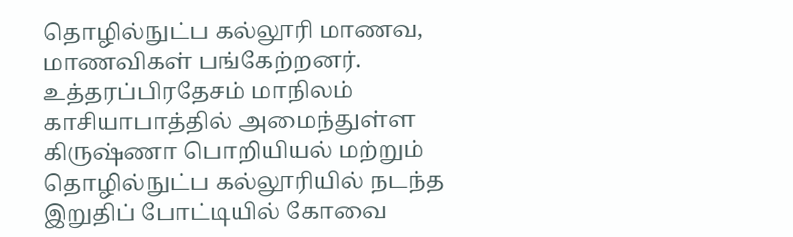தொழில்நுட்ப கல்லூரி மாணவ, மாணவிகள் பங்கேற்றனர்.
உத்தரப்பிரதேசம் மாநிலம் காசியாபாத்தில் அமைந்துள்ள கிருஷ்ணா பொறியியல் மற்றும் தொழில்நுட்ப கல்லூரியில் நடந்த இறுதிப் போட்டியில் கோவை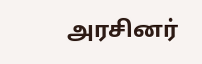அரசினர்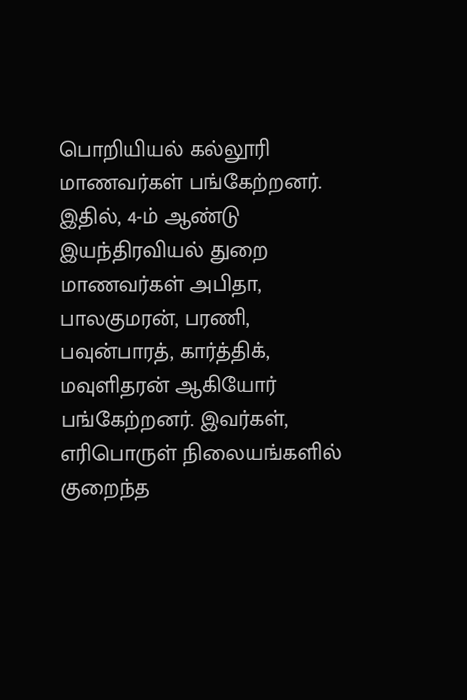பொறியியல் கல்லூரி மாணவர்கள் பங்கேற்றனர். இதில், 4-ம் ஆண்டு இயந்திரவியல் துறை மாணவர்கள் அபிதா, பாலகுமரன், பரணி, பவுன்பாரத், கார்த்திக், மவுளிதரன் ஆகியோர் பங்கேற்றனர். இவர்கள், எரிபொருள் நிலையங்களில் குறைந்த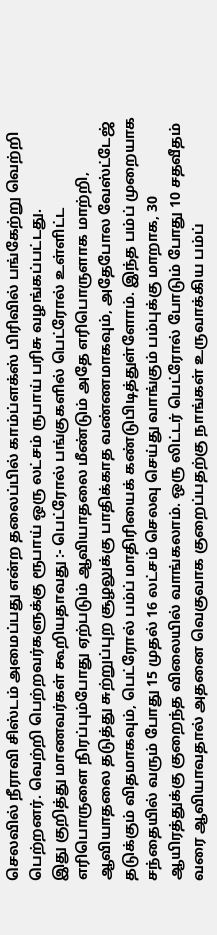செலவில் நீராவி சிஸ்டம் அமைப்பது என்ற தலைப்பில் காம்ப்ளக்ஸ் பிரிவில் பங்கேற்று வெற்றி பெற்றனர். வெற்றி பெற்றவர்களுக்கு ரூபாய் ஒரு லட்சம் ருபாய் பரிசு வழங்கப்பட்டது.
இது குறித்து மாணவர்கள் கூறியதாவது :- பெட்ரோல் பங்குகளில் பெட்ரோல் உள்ளிட்ட எரிபொருளை நிரப்பும்போது ஏற்படும் ஆவியாதலை மீண்டும் அதே எரிபொருளாக மாற்றி, ஆவியாதலை தடுத்து சுற்றுப்புற சூழலுக்கு பாதிக்காத வண்ணமாகவும், அதேபோல வேஸ்ட்டேஜ் தடுக்கும் விதமாகவும், பெட்ரோல் பம்ப் மாதிரியைக் கண்டுபிடித்துள்ளோம். இந்த பம்ப் முறையாக சந்தையில் வரும் போது 15 முதல் 16 லட்சம் செலவு செய்து வாங்கும் பம்புக்கு மாறாக, 30 ஆயிரத்துக்கு குறைந்த விலையில் வாங்கலாம். ஒரு லிட்டர் பெட்ரோல் போடும் போது 10 சதவீதம் வரை ஆவியாவதால் அதனை வெகுவாக குறைப்பதற்கு நாங்கள் உருவாக்கிய பம்ப்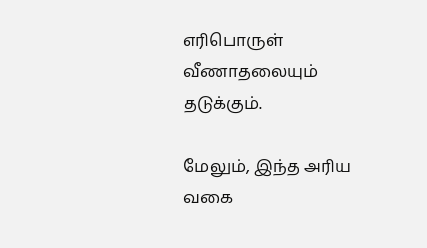எரிபொருள் வீணாதலையும் தடுக்கும்.

மேலும், இந்த அரிய வகை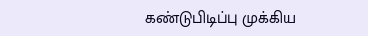கண்டுபிடிப்பு முக்கிய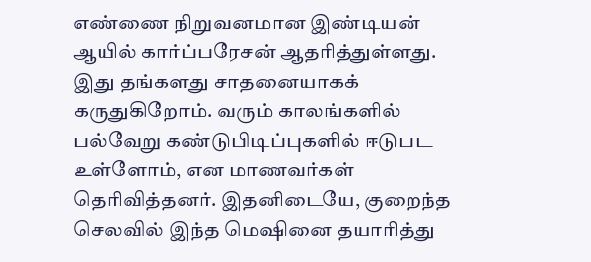எண்ணை நிறுவனமான இண்டியன் ஆயில் கார்ப்பரேசன் ஆதரித்துள்ளது. இது தங்களது சாதனையாகக் கருதுகிறோம். வரும் காலங்களில் பல்வேறு கண்டுபிடிப்புகளில் ஈடுபட உள்ளோம், என மாணவர்கள் தெரிவித்தனர். இதனிடையே, குறைந்த செலவில் இந்த மெஷினை தயாரித்து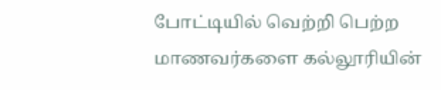போட்டியில் வெற்றி பெற்ற மாணவர்களை கல்லூரியின்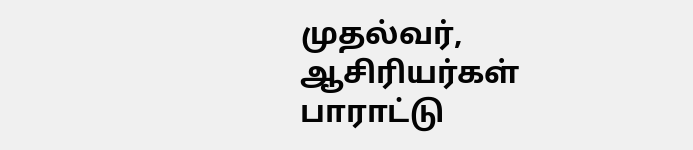முதல்வர், ஆசிரியர்கள் பாராட்டு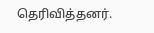தெரிவித்தனர்.